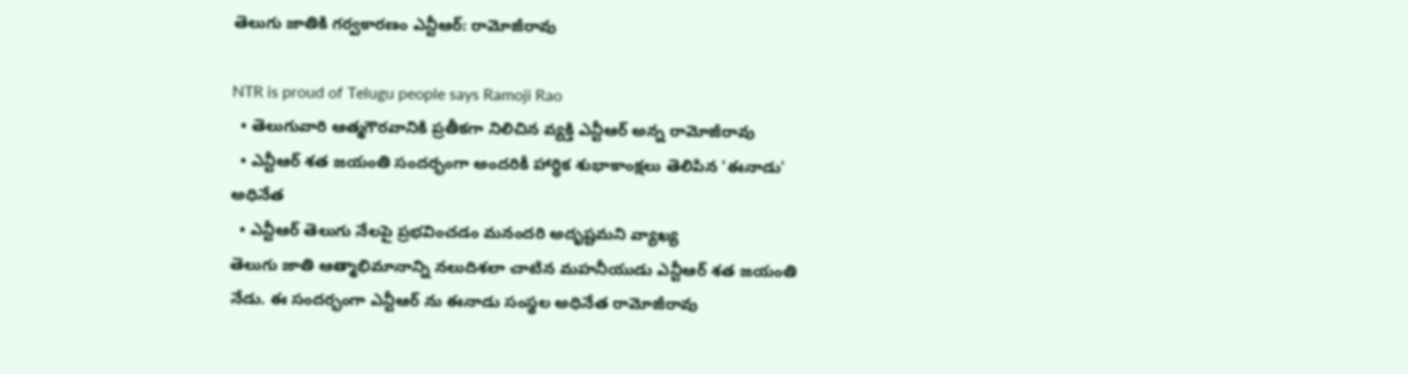తెలుగు జాతికి గర్వకారణం ఎన్టీఆర్: రామోజీరావు

NTR is proud of Telugu people says Ramoji Rao
  • తెలుగువారి ఆత్మగౌరవానికి ప్రతీకగా నిలిచిన వ్యక్తి ఎన్టీఆర్ అన్న రామోజీరావు
  • ఎన్టీఆర్ శత జయంతి సందర్భంగా అందరికీ హార్ధిక శుభాకాంక్షలు తెలిపిన 'ఈనాడు' అధినేత
  • ఎన్టీఆర్ తెలుగు నేలపై ప్రభవించడం మనందరి అదృష్టమని వ్యాఖ్య
తెలుగు జాతి ఆత్మాభిమానాన్ని నలుదిశలా చాటిన మహనీయుడు ఎన్టీఆర్ శత జయంతి నేడు. ఈ సందర్భంగా ఎన్టీఆర్ ను ఈనాడు సంస్థల అధినేత రామోజీరావు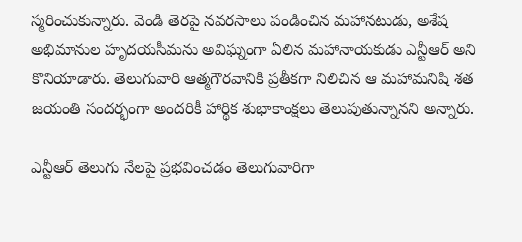స్మరించుకున్నారు. వెండి తెరపై నవరసాలు పండించిన మహానటుడు, అశేష అభిమానుల హృదయసీమను అవిఘ్నంగా ఏలిన మహానాయకుడు ఎన్టీఆర్ అని కొనియాడారు. తెలుగువారి ఆత్మగౌరవానికి ప్రతీకగా నిలిచిన ఆ మహామనిషి శత జయంతి సందర్భంగా అందరికీ హార్థిక శుభాకాంక్షలు తెలుపుతున్నానని అన్నారు.

ఎన్టీఆర్ తెలుగు నేలపై ప్రభవించడం తెలుగువారిగా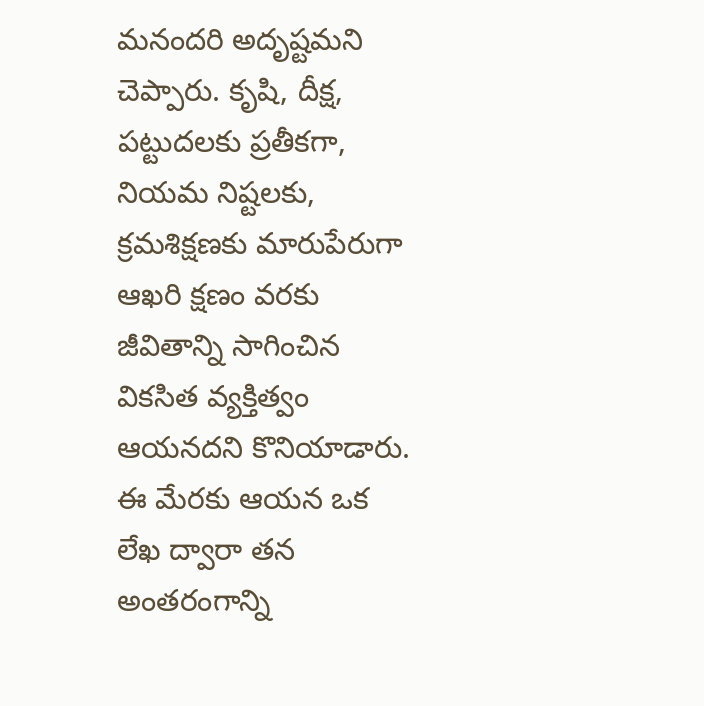మనందరి అదృష్టమని చెప్పారు. కృషి, దీక్ష, పట్టుదలకు ప్రతీకగా, నియమ నిష్టలకు, క్రమశిక్షణకు మారుపేరుగా ఆఖరి క్షణం వరకు జీవితాన్ని సాగించిన వికసిత వ్యక్తిత్వం ఆయనదని కొనియాడారు. ఈ మేరకు ఆయన ఒక లేఖ ద్వారా తన అంతరంగాన్ని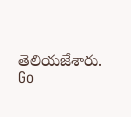తెలియజేశారు.
Go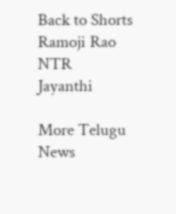Back to Shorts
Ramoji Rao
NTR
Jayanthi

More Telugu News